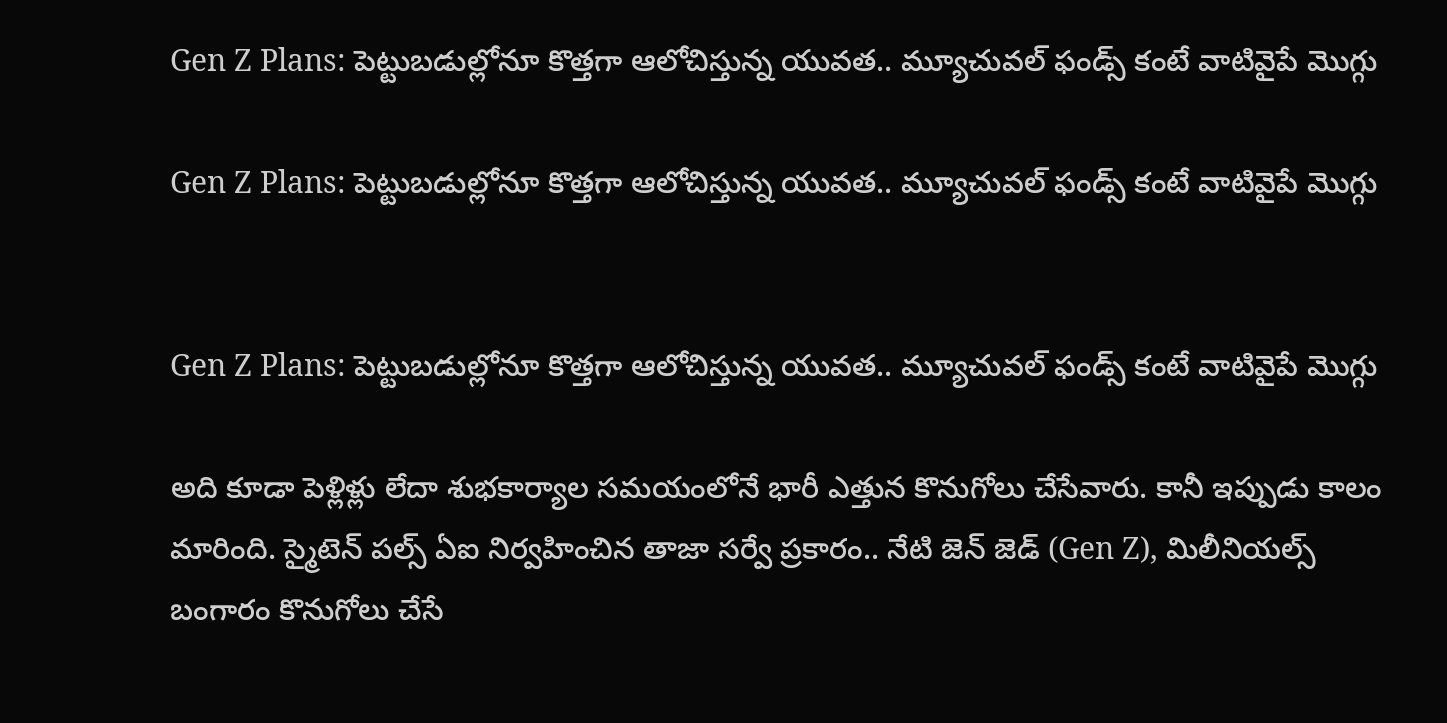Gen Z Plans: పెట్టుబడుల్లోనూ కొత్తగా ఆలోచిస్తున్న యువత.. మ్యూచువల్ ఫండ్స్ కంటే వాటివైపే మొగ్గు

Gen Z Plans: పెట్టుబడుల్లోనూ కొత్తగా ఆలోచిస్తున్న యువత.. మ్యూచువల్ ఫండ్స్ కంటే వాటివైపే మొగ్గు


Gen Z Plans: పెట్టుబడుల్లోనూ కొత్తగా ఆలోచిస్తున్న యువత.. మ్యూచువల్ ఫండ్స్ కంటే వాటివైపే మొగ్గు

అది కూడా పెళ్లిళ్లు లేదా శుభకార్యాల సమయంలోనే భారీ ఎత్తున కొనుగోలు చేసేవారు. కానీ ఇప్పుడు కాలం మారింది. స్మైటెన్ పల్స్ ఏఐ నిర్వహించిన తాజా సర్వే ప్రకారం.. నేటి జెన్ జెడ్ (Gen Z), మిలీనియల్స్ బంగారం కొనుగోలు చేసే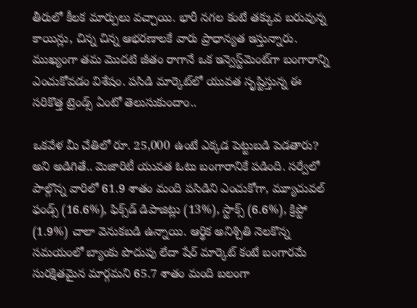తీరులో కీలక మార్పులు వచ్చాయి. భారీ నగల కంటే తక్కువ బరువున్న కాయిన్లు, చిన్న చిన్న ఆభరణాలకే వారు ప్రాధాన్యత ఇస్తున్నారు. ముఖ్యంగా తమ మొదటి జీతం రాగానే ఒక ఇన్వెస్ట్‌మెంట్‌గా బంగారాన్ని ఎంచుకోవడం విశేషం. పసిడి మార్కెట్‌లో యువత సృష్టిస్తున్న ఈ సరికొత్త ట్రెండ్స్ ఏంటో తెలుసుకుందాం..

ఒకవేళ మీ చేతిలో రూ. 25,000 ఉంటే ఎక్కడ పెట్టుబడి పెడతారు? అని అడిగితే.. మెజారిటీ యువత ఓటు బంగారానికే పడింది. సర్వేలో పాల్గొన్న వారిలో 61.9 శాతం మంది పసిడిని ఎంచుకోగా, మ్యూచువల్ ఫండ్స్ (16.6%), ఫిక్స్‌డ్ డిపాజిట్లు (13%), స్టాక్స్ (6.6%), క్రిప్టో (1.9%) చాలా వెనుకబడి ఉన్నాయి. ఆర్థిక అనిశ్చితి నెలకొన్న సమయంలో బ్యాంకు పొదుపు లేదా షేర్ మార్కెట్ కంటే బంగారమే సురక్షితమైన మార్గమని 65.7 శాతం మంది బలంగా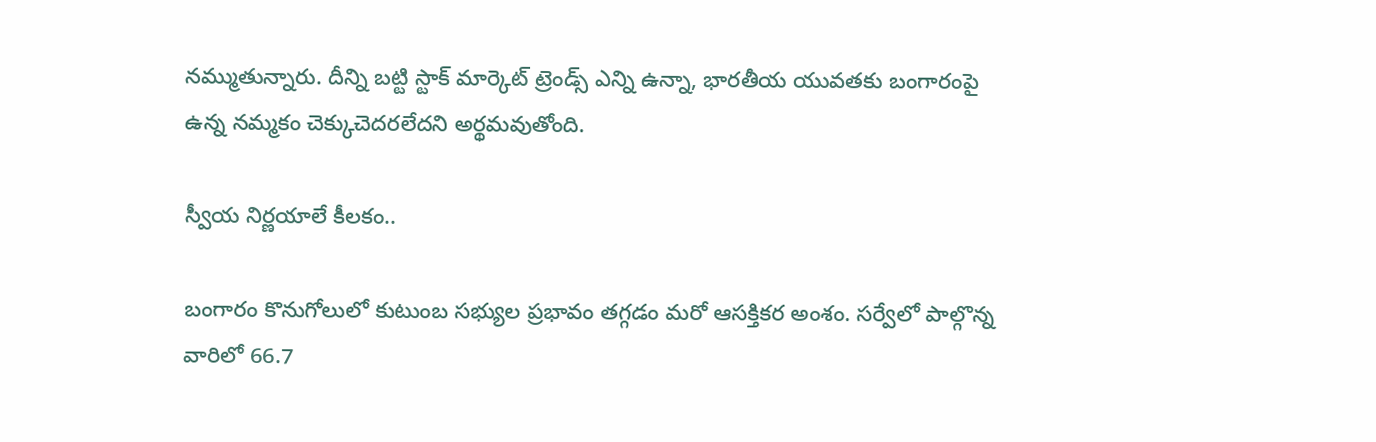నమ్ముతున్నారు. దీన్ని బట్టి స్టాక్ మార్కెట్ ట్రెండ్స్ ఎన్ని ఉన్నా, భారతీయ యువతకు బంగారంపై ఉన్న నమ్మకం చెక్కుచెదరలేదని అర్థమవుతోంది.

స్వీయ నిర్ణయాలే కీలకం..

బంగారం కొనుగోలులో కుటుంబ సభ్యుల ప్రభావం తగ్గడం మరో ఆసక్తికర అంశం. సర్వేలో పాల్గొన్న వారిలో 66.7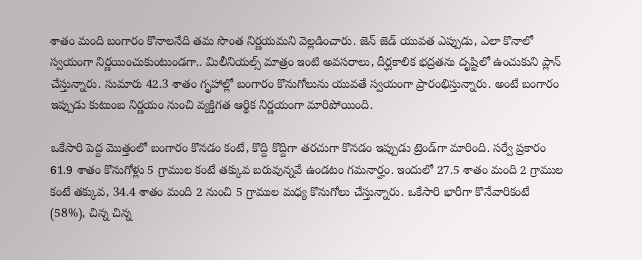శాతం మంది బంగారం కొనాలనేది తమ సొంత నిర్ణయమని వెల్లడించారు. జెన్ జెడ్ యువత ఎప్పుడు, ఎలా కొనాలో స్వయంగా నిర్ణయించుకుంటుండగా.. మిలీనియల్స్ మాత్రం ఇంటి అవసరాలు, దీర్ఘకాలిక భద్రతను దృష్టిలో ఉంచుకుని ప్లాన్ చేస్తున్నారు. సుమారు 42.3 శాతం గృహాల్లో బంగారం కొనుగోలును యువతే స్వయంగా ప్రారంభిస్తున్నారు. అంటే బంగారం ఇప్పుడు కుటుంబ నిర్ణయం నుంచి వ్యక్తిగత ఆర్థిక నిర్ణయంగా మారిపోయింది.

ఒకేసారి పెద్ద మొత్తంలో బంగారం కొనడం కంటే, కొద్ది కొద్దిగా తరచుగా కొనడం ఇప్పుడు ట్రెండ్‌గా మారింది. సర్వే ప్రకారం 61.9 శాతం కొనుగోళ్లు 5 గ్రాముల కంటే తక్కువ బరువున్నవే ఉండటం గమనార్హం. ఇందులో 27.5 శాతం మంది 2 గ్రాముల కంటే తక్కువ, 34.4 శాతం మంది 2 నుంచి 5 గ్రాముల మధ్య కొనుగోలు చేస్తున్నారు. ఒకేసారి భారీగా కొనేవారికంటే (58%), చిన్న చిన్న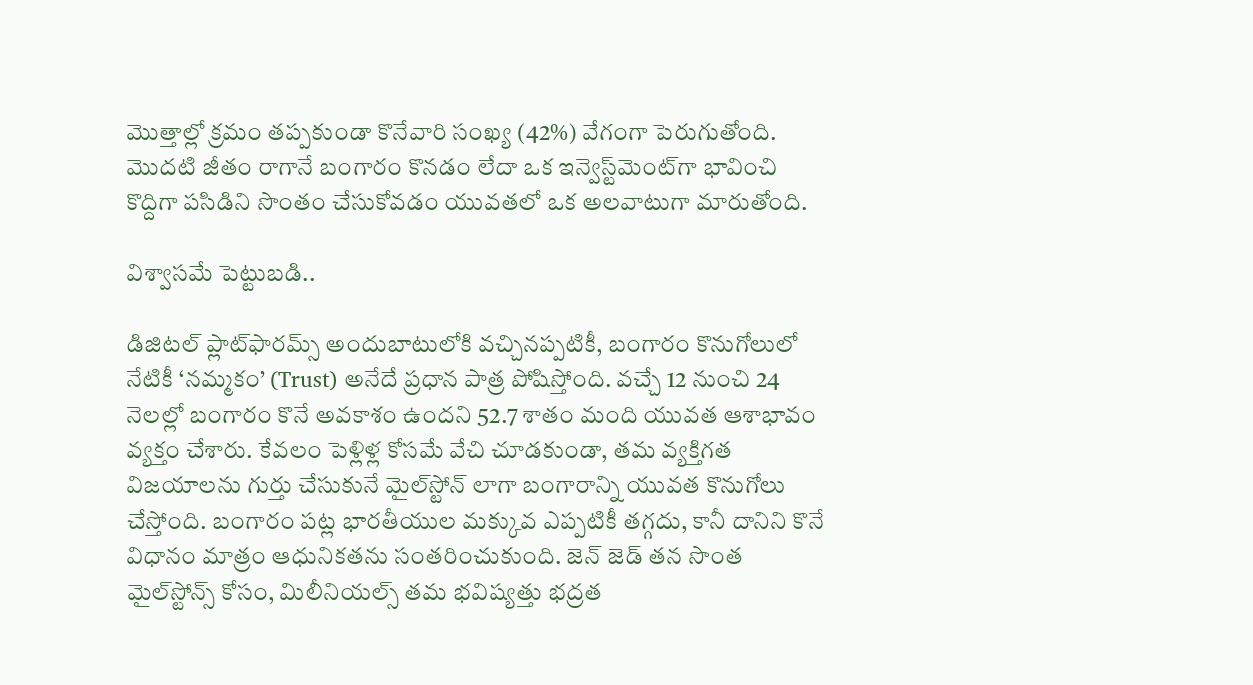మొత్తాల్లో క్రమం తప్పకుండా కొనేవారి సంఖ్య (42%) వేగంగా పెరుగుతోంది. మొదటి జీతం రాగానే బంగారం కొనడం లేదా ఒక ఇన్వెస్ట్‌మెంట్‌గా భావించి కొద్దిగా పసిడిని సొంతం చేసుకోవడం యువతలో ఒక అలవాటుగా మారుతోంది.

విశ్వాసమే పెట్టుబడి..

డిజిటల్ ప్లాట్‌ఫారమ్స్ అందుబాటులోకి వచ్చినప్పటికీ, బంగారం కొనుగోలులో నేటికీ ‘నమ్మకం’ (Trust) అనేదే ప్రధాన పాత్ర పోషిస్తోంది. వచ్చే 12 నుంచి 24 నెలల్లో బంగారం కొనే అవకాశం ఉందని 52.7 శాతం మంది యువత ఆశాభావం వ్యక్తం చేశారు. కేవలం పెళ్లిళ్ల కోసమే వేచి చూడకుండా, తమ వ్యక్తిగత విజయాలను గుర్తు చేసుకునే మైల్‌స్టోన్ లాగా బంగారాన్ని యువత కొనుగోలు చేస్తోంది. బంగారం పట్ల భారతీయుల మక్కువ ఎప్పటికీ తగ్గదు, కానీ దానిని కొనే విధానం మాత్రం ఆధునికతను సంతరించుకుంది. జెన్ జెడ్ తన సొంత మైల్‌స్టోన్స్ కోసం, మిలీనియల్స్ తమ భవిష్యత్తు భద్రత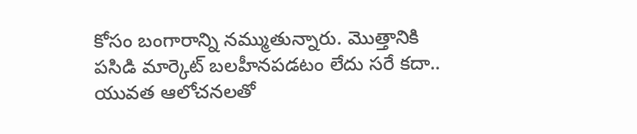కోసం బంగారాన్ని నమ్ముతున్నారు. మొత్తానికి పసిడి మార్కెట్ బలహీనపడటం లేదు సరే కదా.. యువత ఆలోచనలతో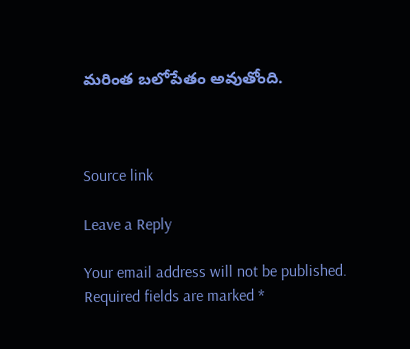మరింత బలోపేతం అవుతోంది.



Source link

Leave a Reply

Your email address will not be published. Required fields are marked *